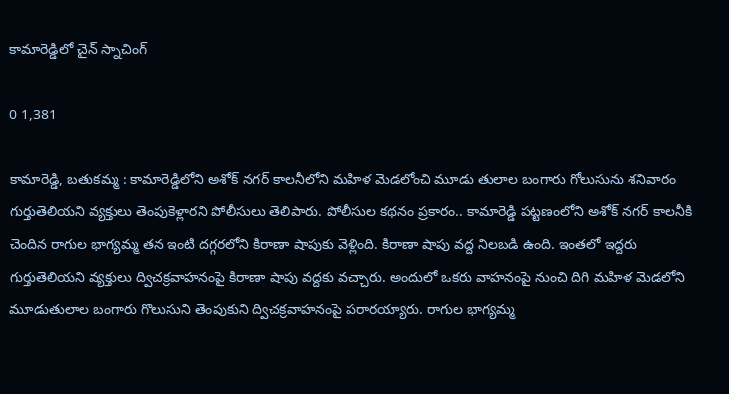కామారెడ్డిలో చైన్ స్నాచింగ్

0 1,381

కామారెడ్డి, బతుకమ్మ : కామారెడ్డిలోని అశోక్ నగర్ కాలనీలోని మహిళ మెడలోంచి మూడు తులాల బంగారు గోలుసును శనివారం గుర్తుతెలియని వ్యక్తులు తెంపుకెళ్లారని పోలీసులు తెలిపారు. పోలీసుల కథనం ప్రకారం.. కామారెడ్డి పట్టణంలోని అశోక్ నగర్ కాలనీకి చెందిన రాగుల భాగ్యమ్మ తన ఇంటి దగ్గరలోని కిరాణా షాపుకు వెళ్లింది. కిరాణా షాపు వద్ద నిలబడి ఉంది. ఇంతలో ఇద్దరు గుర్తుతెలియని వ్యక్తులు ద్విచక్రవాహనంపై కిరాణా షాపు వద్దకు వచ్చారు. అందులో ఒకరు వాహనంపై నుంచి దిగి మహిళ మెడలోని మూడుతులాల బంగారు గొలుసుని తెంపుకుని ద్విచక్రవాహనంపై పరారయ్యారు. రాగుల భాగ్యమ్మ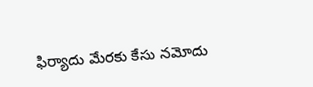ఫిర్యాదు మేరకు కేసు నమోదు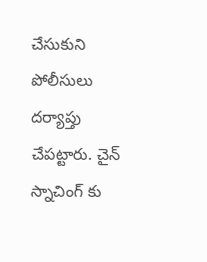చేసుకుని పోలీసులు దర్యాప్తు చేపట్టారు. చైన్ స్నాచింగ్ కు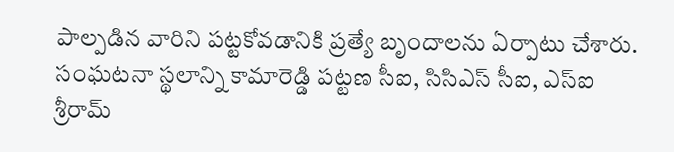పాల్పడిన వారిని పట్టకోవడానికి ప్రత్యే బృందాలను ఏర్పాటు చేశారు. సంఘటనా స్థలాన్ని కామారెడ్డి పట్టణ సీఐ, సిసిఎస్ సీఐ, ఎస్ఐ శ్రీరామ్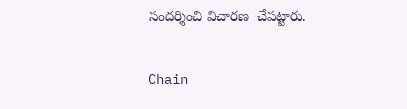సందర్శించి విచారణ  చేపట్టారు.

Chain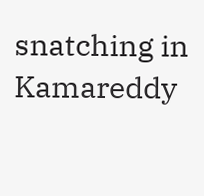snatching in Kamareddy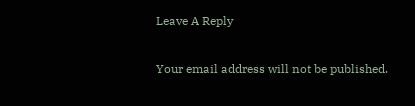Leave A Reply

Your email address will not be published.